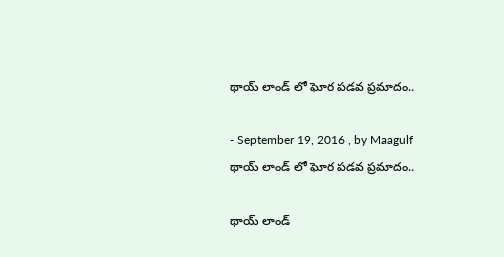థాయ్ లాండ్ లో ఘోర పడవ ప్రమాదం..

- September 19, 2016 , by Maagulf
థాయ్ లాండ్ లో ఘోర పడవ ప్రమాదం..

థాయ్ లాండ్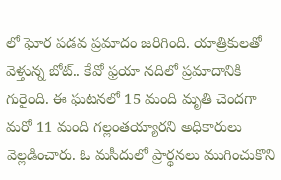లో ఘోర పడవ ప్రమాదం జరిగింది. యాత్రికులతో వెళ్తున్న బోట్.. కేవో ఫ్రయా నదిలో ప్రమాదానికి గురైంది. ఈ ఘటనలో 15 మంది మృతి చెందగా మరో 11 మంది గల్లంతయ్యారని అధికారులు వెల్లడించారు. ఓ మసీదులో ప్రార్థనలు ముగించుకొని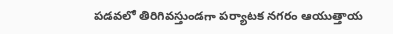పడవలో తిరిగివస్తుండగా పర్యాటక నగరం ఆయుత్తాయ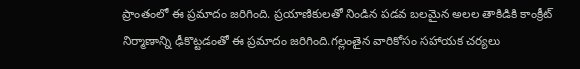ప్రాంతంలో ఈ ప్రమాదం జరిగింది. ప్రయాణికులతో నిండిన పడవ బలమైన అలల తాకిడికి కాంక్రీట్ నిర్మాణాన్ని ఢీకొట్టడంతో ఈ ప్రమాదం జరిగింది.గల్లంతైన వారికోసం సహాయక చర్యలు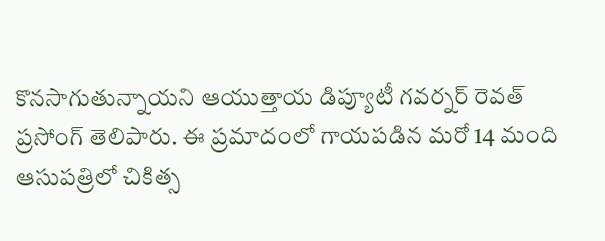కొనసాగుతున్నాయని ఆయుత్తాయ డిప్యూటీ గవర్నర్ రెవత్ ప్రసోంగ్ తెలిపారు. ఈ ప్రమాదంలో గాయపడిన మరో 14 మంది ఆసుపత్రిలో చికిత్స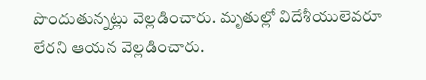పొందుతున్నట్లు వెల్లడించారు. మృతుల్లో విదేశీయులెవరూ లేరని ఆయన వెల్లడించారు.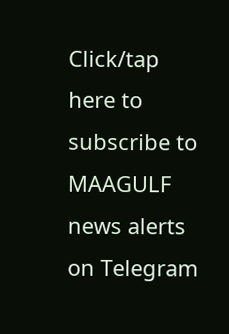Click/tap here to subscribe to MAAGULF news alerts on Telegram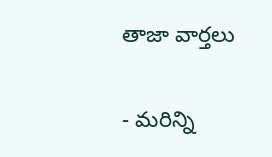తాజా వార్తలు

- మరిన్ని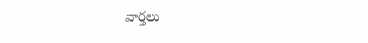వార్తలు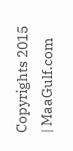Copyrights 2015 | MaaGulf.com